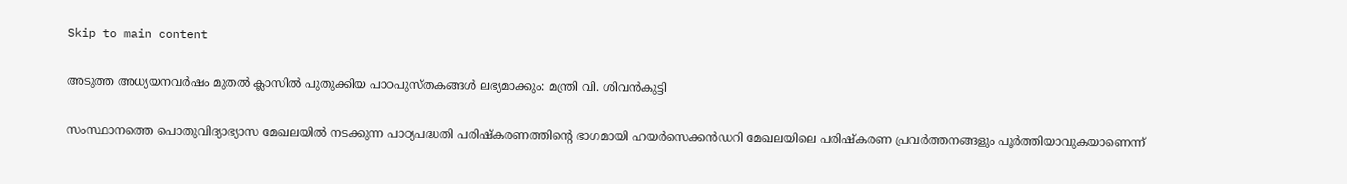Skip to main content

അടുത്ത അധ്യയനവർഷം മുതൽ ക്ലാസിൽ പുതുക്കിയ പാഠപുസ്തകങ്ങൾ ലഭ്യമാക്കും: മന്ത്രി വി. ശിവൻകുട്ടി

സംസ്ഥാനത്തെ പൊതുവിദ്യാഭ്യാസ മേഖലയിൽ നടക്കുന്ന പാഠ്യപദ്ധതി പരിഷ്‌കരണത്തിന്റെ ഭാഗമായി ഹയർസെക്കൻഡറി മേഖലയിലെ പരിഷ്‌കരണ പ്രവർത്തനങ്ങളും പൂർത്തിയാവുകയാണെന്ന്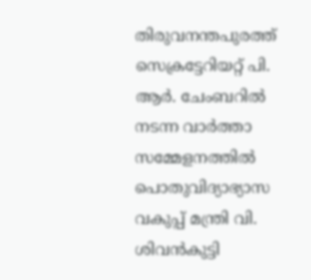തിരുവനന്തപുരത്ത് സെക്രട്ടേറിയറ്റ് പി. ആർ. ചേംബറിൽ നടന്ന വാർത്താ സമ്മേളനത്തിൽ പൊതുവിദ്യാഭ്യാസ വകുപ്പ് മന്ത്രി വി. ശിവൻകുട്ടി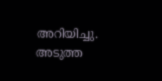അറിയിച്ചു. അടുത്ത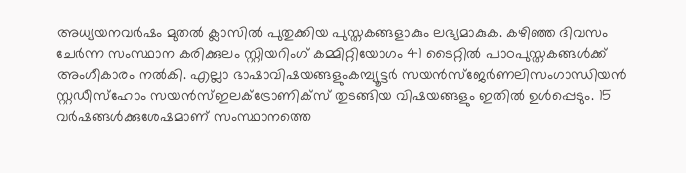അധ്യയനവർഷം മുതൽ ക്ലാസിൽ പുതുക്കിയ പുസ്തകങ്ങളാകും ലഭ്യമാകുക. കഴിഞ്ഞ ദിവസം ചേർന്ന സംസ്ഥാന കരിക്കുലം സ്റ്റിയറിംഗ് കമ്മിറ്റിയോഗം 41 ടൈറ്റിൽ പാഠപുസ്തകങ്ങൾക്ക് അംഗീകാരം നൽകി. എല്ലാ ഭാഷാവിഷയങ്ങളുംകമ്പ്യൂട്ടർ സയൻസ്ജേർണലിസംഗാന്ധിയൻ സ്റ്റഡീസ്ഹോം സയൻസ്ഇലക്ട്രോണിക്‌സ് തുടങ്ങിയ വിഷയങ്ങളും ഇതിൽ ഉൾപ്പെടും. 15 വർഷങ്ങൾക്കുശേഷമാണ് സംസ്ഥാനത്തെ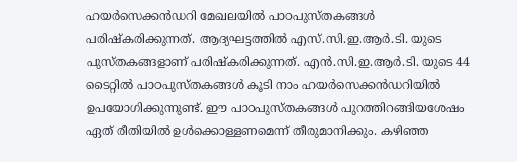ഹയർസെക്കൻഡറി മേഖലയിൽ പാഠപുസ്തകങ്ങൾ പരിഷ്‌കരിക്കുന്നത്. ആദ്യഘട്ടത്തിൽ എസ്.സി.ഇ.ആർ.ടി. യുടെ പുസ്തകങ്ങളാണ് പരിഷ്‌കരിക്കുന്നത്. എൻ.സി.ഇ.ആർ.ടി. യുടെ 44 ടൈറ്റിൽ പാഠപുസ്തകങ്ങൾ കൂടി നാം ഹയർസെക്കൻഡറിയിൽ ഉപയോഗിക്കുന്നുണ്ട്. ഈ പാഠപുസ്തകങ്ങൾ പുറത്തിറങ്ങിയശേഷം ഏത് രീതിയിൽ ഉൾക്കൊള്ളണമെന്ന് തീരുമാനിക്കും. കഴിഞ്ഞ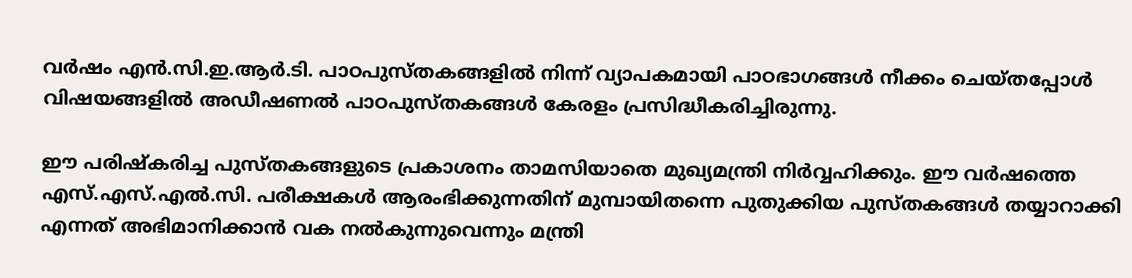വർഷം എൻ.സി.ഇ.ആർ.ടി. പാഠപുസ്തകങ്ങളിൽ നിന്ന് വ്യാപകമായി പാഠഭാഗങ്ങൾ നീക്കം ചെയ്തപ്പോൾ വിഷയങ്ങളിൽ അഡീഷണൽ പാഠപുസ്തകങ്ങൾ കേരളം പ്രസിദ്ധീകരിച്ചിരുന്നു.

ഈ പരിഷ്‌കരിച്ച പുസ്തകങ്ങളുടെ പ്രകാശനം താമസിയാതെ മുഖ്യമന്ത്രി നിർവ്വഹിക്കും. ഈ വർഷത്തെ എസ്.എസ്.എൽ.സി. പരീക്ഷകൾ ആരംഭിക്കുന്നതിന് മുമ്പായിതന്നെ പുതുക്കിയ പുസ്തകങ്ങൾ തയ്യാറാക്കി എന്നത് അഭിമാനിക്കാൻ വക നൽകുന്നുവെന്നും മന്ത്രി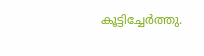കൂട്ടിച്ചേർത്തു.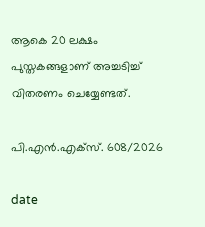ആകെ 20 ലക്ഷം പുസ്തകങ്ങളാണ് അച്ചടിച്ച് വിതരണം ചെയ്യേണ്ടത്.

പി.എൻ.എക്സ്. 608/2026

date